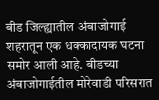बीड जिल्ह्यातील अंबाजोगाई शहरातून एक धक्कादायक घटना समोर आली आहे. बीडच्या अंबाजोगाईतील मोरेवाडी परिसरात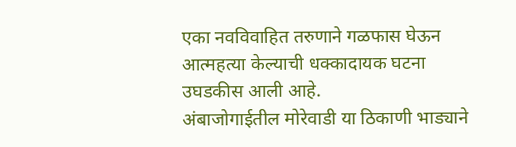एका नवविवाहित तरुणाने गळफास घेऊन आत्महत्या केल्याची धक्कादायक घटना उघडकीस आली आहे.
अंबाजोगाईतील मोरेवाडी या ठिकाणी भाड्याने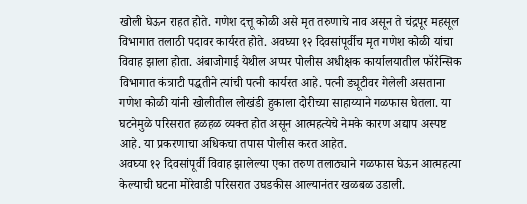खोली घेऊन राहत होते. गणेश दत्तू कोळी असे मृत तरुणाचे नाव असून ते चंद्रपूर महसूल विभागात तलाठी पदावर कार्यरत होते. अवघ्या १२ दिवसांपूर्वीच मृत गणेश कोळी यांचा विवाह झाला होता. अंबाजोगाई येथील अप्पर पोलीस अधीक्षक कार्यालयातील फॉरेन्सिक विभागात कंत्राटी पद्धतीने त्यांची पत्नी कार्यरत आहे. पत्नी ड्यूटीवर गेलेली असताना गणेश कोळी यांनी खोलीतील लोखंडी हुकाला दोरीच्या साहाय्याने गळफास घेतला. या घटनेमुळे परिसरात हळहळ व्यक्त होत असून आत्महत्येचे नेमके कारण अद्याप अस्पष्ट आहे. या प्रकरणाचा अधिकचा तपास पोलीस करत आहेत.
अवघ्या १२ दिवसांपूर्वी विवाह झालेल्या एका तरुण तलाठ्याने गळफास घेऊन आत्महत्या केल्याची घटना मोरेवाडी परिसरात उघडकीस आल्यानंतर खळबळ उडाली.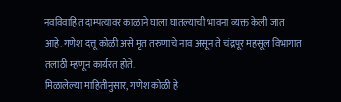नवविवाहित दाम्पत्यावर काळाने घाला घातल्याची भावना व्यक्त केली जात आहे. गणेश दत्तू कोळी असे मृत तरुणाचे नाव असून ते चंद्रपूर महसूल विभागात तलाठी म्हणून कार्यरत होते.
मिळालेल्या माहितीनुसार, गणेश कोळी हे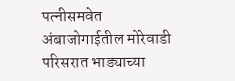पत्नीसमवेत अंबाजोगाईतील मोरेवाडी परिसरात भाड्याच्या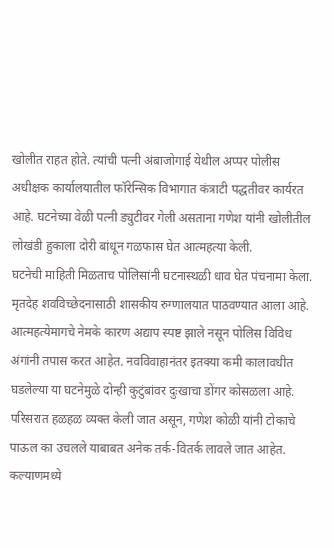खोलीत राहत होते. त्यांची पत्नी अंबाजोगाई येथील अप्पर पोलीस अधीक्षक कार्यालयातील फॉरेन्सिक विभागात कंत्राटी पद्धतीवर कार्यरत आहे. घटनेच्या वेळी पत्नी ड्युटीवर गेली असताना गणेश यांनी खोलीतील लोखंडी हुकाला दोरी बांधून गळफास घेत आत्महत्या केली.
घटनेची माहिती मिळताच पोलिसांनी घटनास्थळी धाव घेत पंचनामा केला. मृतदेह शवविच्छेदनासाठी शासकीय रुग्णालयात पाठवण्यात आला आहे. आत्महत्येमागचे नेमके कारण अद्याप स्पष्ट झाले नसून पोलिस विविध अंगांनी तपास करत आहेत. नवविवाहानंतर इतक्या कमी कालावधीत घडलेल्या या घटनेमुळे दोन्ही कुटुंबांवर दुःखाचा डोंगर कोसळला आहे. परिसरात हळहळ व्यक्त केली जात असून, गणेश कोळी यांनी टोकाचे पाऊल का उचलले याबाबत अनेक तर्क-वितर्क लावले जात आहेत.
कल्याणमध्ये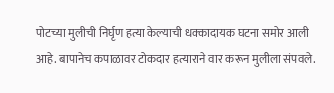पोटच्या मुलीची निर्घृण हत्या केल्याची धक्कादायक घटना समोर आली आहे. बापानेच कपाळावर टोकदार हत्याराने वार करून मुलीला संपवले.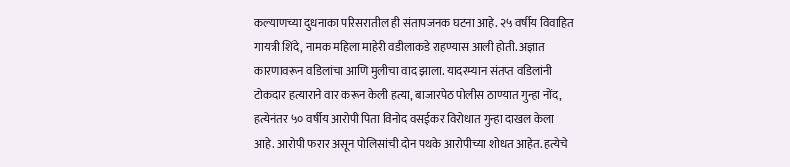कल्याणच्या दुधनाका परिसरातील ही संतापजनक घटना आहे. २५ वर्षीय विवाहित गायत्री शिंदे, नामक महिला माहेरी वडीलाकडे राहण्यास आली होती. अज्ञात कारणावरून वडिलांचा आणि मुलीचा वाद झाला. यादरम्यान संतप्त वडिलांनी टोकदार हत्याराने वार करून केली हत्या, बाजारपेठ पोलीस ठाण्यात गुन्हा नोंद, हत्येनंतर ५० वर्षीय आरोपी पिता विनोद वसईकर विरोधात गुन्हा दाखल केला आहे. आरोपी फरार असून पोलिसांची दोन पथके आरोपीच्या शोधत आहेत. हत्येचे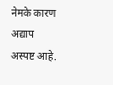नेमके कारण अद्याप अस्पष्ट आहे.